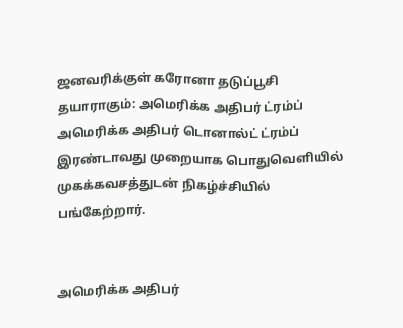ஜனவரிக்குள் கரோனா தடுப்பூசி தயாராகும்: அமெரிக்க அதிபர் ட்ரம்ப்
அமெரிக்க அதிபர் டொனால்ட் ட்ரம்ப் இரண்டாவது முறையாக பொதுவெளியில் முகக்கவசத்துடன் நிகழ்ச்சியில் பங்கேற்றார்.


அமெரிக்க அதிபர்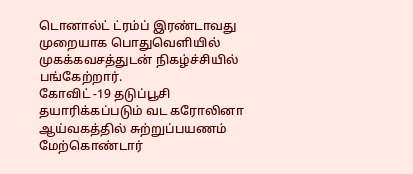டொனால்ட் ட்ரம்ப் இரண்டாவது முறையாக பொதுவெளியில் முகக்கவசத்துடன் நிகழ்ச்சியில் பங்கேற்றார்.
கோவிட் -19 தடுப்பூசி தயாரிக்கப்படும் வட கரோலினா ஆய்வகத்தில் சுற்றுப்பயணம் மேற்கொண்டார்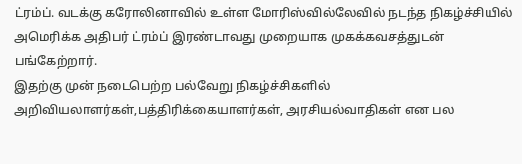ட்ரம்ப். வடக்கு கரோலினாவில் உள்ள மோரிஸ்வில்லேவில் நடந்த நிகழ்ச்சியில் அமெரிக்க அதிபர் ட்ரம்ப் இரண்டாவது முறையாக முகக்கவசத்துடன் பங்கேற்றார்.
இதற்கு முன் நடைபெற்ற பல்வேறு நிகழ்ச்சிகளில் அறிவியலாளர்கள்,பத்திரிக்கையாளர்கள், அரசியல்வாதிகள் என பல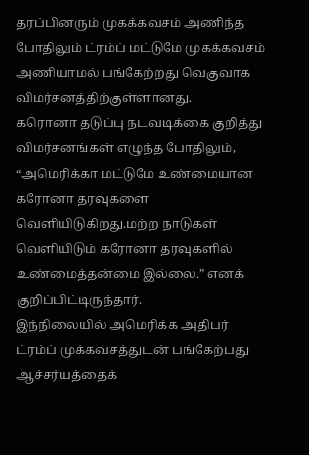தரப்பினரும் முகக்கவசம் அணிந்த போதிலும் ட்ரம்ப் மட்டுமே முகக்கவசம் அணியாமல் பங்கேற்றது வெகுவாக விமர்சனத்திற்குள்ளானது.
கரொனா தடுப்பு நடவடிக்கை குறித்து விமர்சனங்கள் எழுந்த போதிலும், “அமெரிக்கா மட்டுமே உண்மையான கரோனா தரவுகளை வெளியிடுகிறது.மற்ற நாடுகள் வெளியிடும் கரோனா தரவுகளில் உண்மைத்தன்மை இல்லை.” எனக் குறிப்பிட்டிருந்தார்.
இந்நிலையில் அமெரிக்க அதிபர் ட்ரம்ப் முக்கவசத்துடன் பங்கேற்பது ஆச்சர்யத்தைக்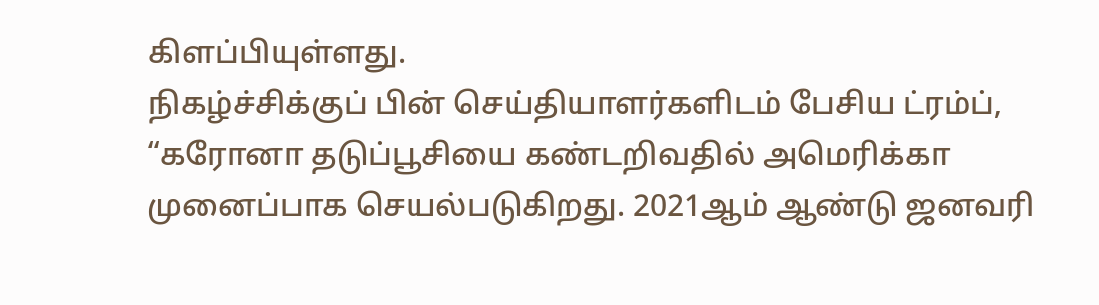கிளப்பியுள்ளது.
நிகழ்ச்சிக்குப் பின் செய்தியாளர்களிடம் பேசிய ட்ரம்ப், “கரோனா தடுப்பூசியை கண்டறிவதில் அமெரிக்கா முனைப்பாக செயல்படுகிறது. 2021ஆம் ஆண்டு ஜனவரி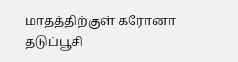மாதத்திற்குள் கரோனா தடுப்பூசி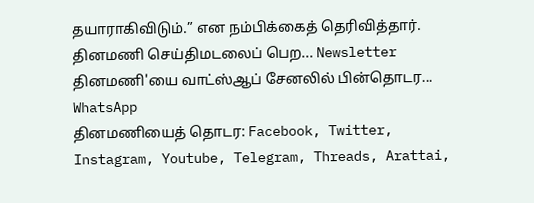தயாராகிவிடும்.” என நம்பிக்கைத் தெரிவித்தார்.
தினமணி செய்திமடலைப் பெற... Newsletter
தினமணி'யை வாட்ஸ்ஆப் சேனலில் பின்தொடர... WhatsApp
தினமணியைத் தொடர: Facebook, Twitter, Instagram, Youtube, Telegram, Threads, Arattai,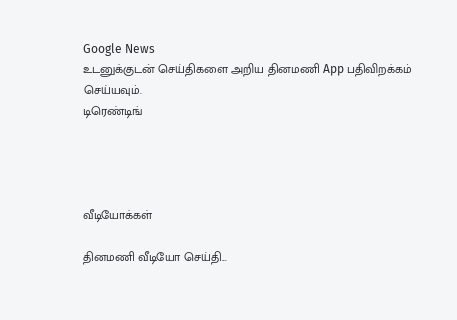Google News
உடனுக்குடன் செய்திகளை அறிய தினமணி App பதிவிறக்கம் செய்யவும்.
டிரெண்டிங்




வீடியோக்கள்

தினமணி வீடியோ செய்தி...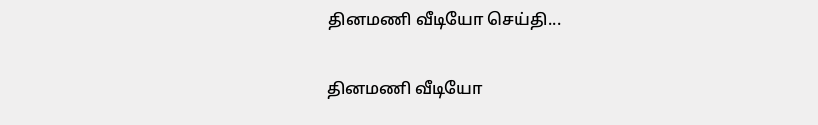தினமணி வீடியோ செய்தி...

தினமணி வீடியோ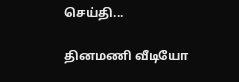செய்தி...

தினமணி வீடியோ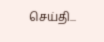செய்தி...